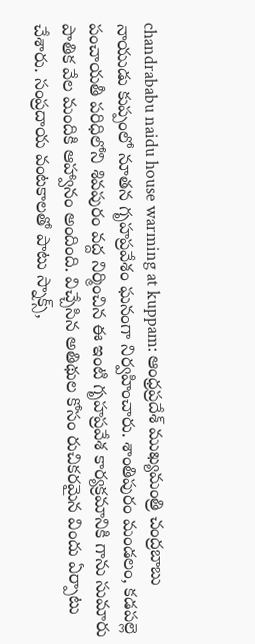chandrababu naidu house warming at kuppam: ఆంధ్రప్రదేశ్ ముఖ్యమంత్రి చంద్రబాబు నాయుడు కుప్పంలో నూతన గృహప్రవేశం ఘనంగా నిర్వహించారు. శాంతిపురం మండలం, కడపల్లె పంచాయతీ పరిధిలోని శివపురం వద్ద నిర్మించిన ఈ ఇంటి గృహప్రవేశ కార్యక్రమానికి గాను సుమారు పాతిక వేల మందికి ఆహ్వానం అందింది. విచ్చేసిన అతిథుల కోసం రుచికరమైన విందు ఏర్పాటు చేశారు. సంప్రదాయ వంటకాలతో పాటు స్నాక్స్,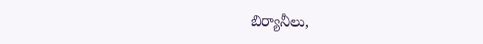బిర్యానీలు,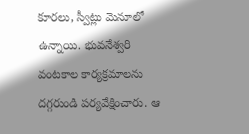కూరలు, స్వీట్లు మెనూలో ఉన్నాయి. భువనేశ్వరి వంటకాల కార్యక్రమాలను దగ్గరుండి పర్యవేక్షించారు. ఆ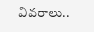వివరాలు..